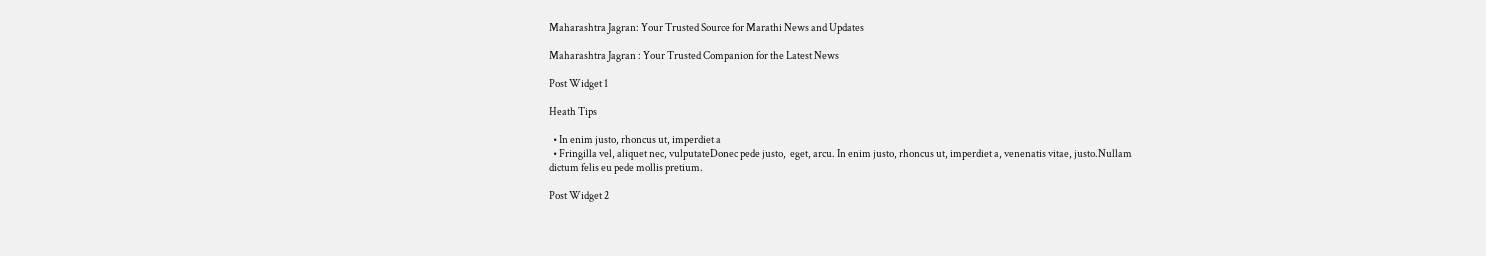Maharashtra Jagran: Your Trusted Source for Marathi News and Updates

Maharashtra Jagran : Your Trusted Companion for the Latest News

Post Widget 1

Heath Tips

  • In enim justo, rhoncus ut, imperdiet a
  • Fringilla vel, aliquet nec, vulputateDonec pede justo,  eget, arcu. In enim justo, rhoncus ut, imperdiet a, venenatis vitae, justo.Nullam dictum felis eu pede mollis pretium.

Post Widget 2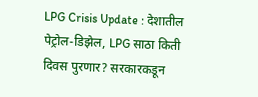LPG Crisis Update : देशातील पेट्रोल-डिझेल, LPG साठा किती दिवस पुरणार? सरकारकडून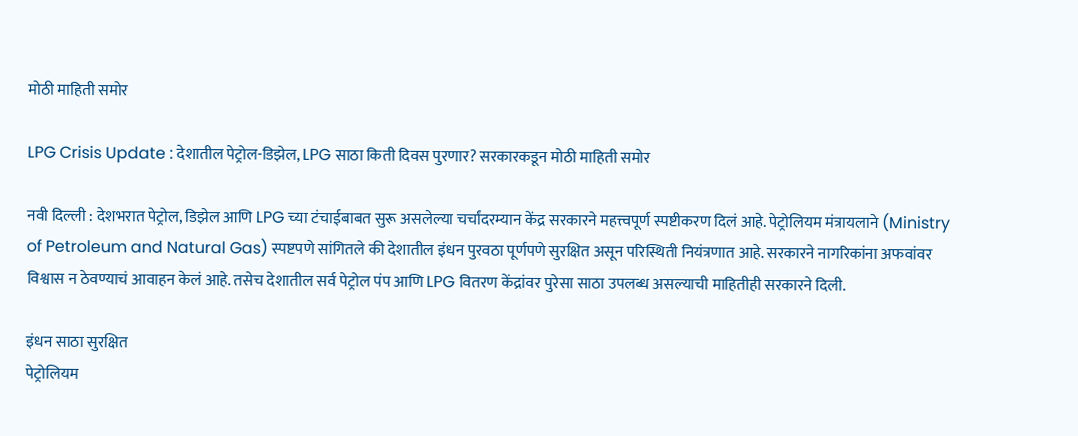मोठी माहिती समोर

LPG Crisis Update : देशातील पेट्रोल-डिझेल, LPG साठा किती दिवस पुरणार? सरकारकडून मोठी माहिती समोर

नवी दिल्ली : देशभरात पेट्रोल, डिझेल आणि LPG च्या टंचाईबाबत सुरू असलेल्या चर्चांदरम्यान केंद्र सरकारने महत्त्वपूर्ण स्पष्टीकरण दिलं आहे. पेट्रोलियम मंत्रायलाने (Ministry of Petroleum and Natural Gas) स्पष्टपणे सांगितले की देशातील इंधन पुरवठा पूर्णपणे सुरक्षित असून परिस्थिती नियंत्रणात आहे. सरकारने नागरिकांना अफवांवर विश्वास न ठेवण्याचं आवाहन केलं आहे. तसेच देशातील सर्व पेट्रोल पंप आणि LPG वितरण केंद्रांवर पुरेसा साठा उपलब्ध असल्याची माहितीही सरकारने दिली.

इंधन साठा सुरक्षित
पेट्रोलियम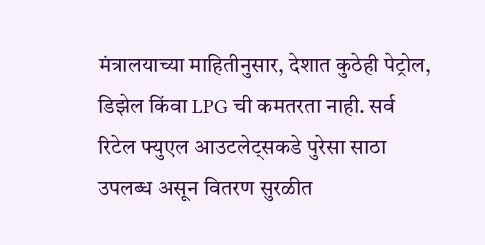मंत्रालयाच्या माहितीनुसार, देशात कुठेही पेट्रोल, डिझेल किंवा LPG ची कमतरता नाही. सर्व रिटेल फ्युएल आउटलेट्सकडे पुरेसा साठा उपलब्ध असून वितरण सुरळीत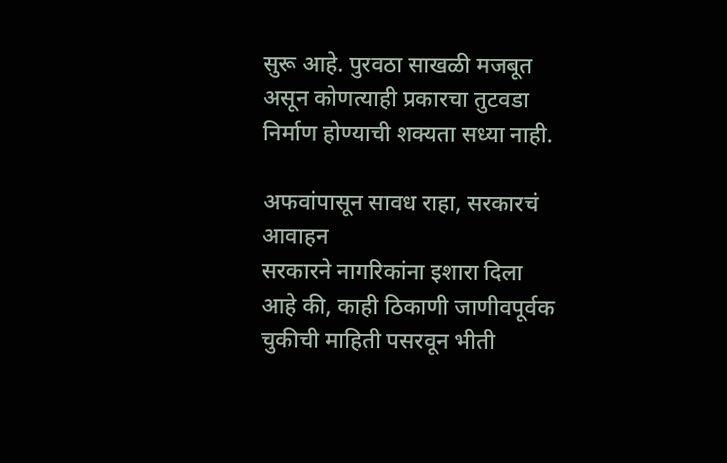सुरू आहे. पुरवठा साखळी मजबूत असून कोणत्याही प्रकारचा तुटवडा निर्माण होण्याची शक्यता सध्या नाही.

अफवांपासून सावध राहा, सरकारचं आवाहन
सरकारने नागरिकांना इशारा दिला आहे की, काही ठिकाणी जाणीवपूर्वक चुकीची माहिती पसरवून भीती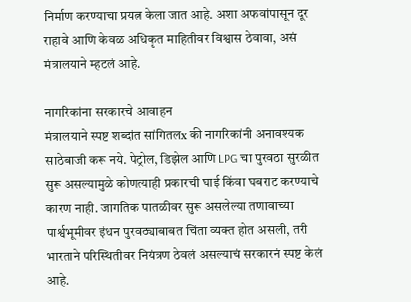निर्माण करण्याचा प्रयत्न केला जात आहे. अशा अफवांपासून दूर राहावे आणि केवळ अधिकृत माहितीवर विश्वास ठेवावा, असं मंत्रालयाने म्हटलं आहे.

नागरिकांना सरकारचे आवाहन
मंत्रालयाने स्पष्ट शब्दांत सांगितलx की नागरिकांनी अनावश्यक साठेबाजी करू नये. पेट्रोल, डिझेल आणि LPG चा पुरवठा सुरळीत सुरू असल्यामुळे कोणत्याही प्रकारची घाई किंवा घबराट करण्याचे कारण नाही. जागतिक पातळीवर सुरू असलेल्या तणावाच्या पार्श्वभूमीवर इंधन पुरवठ्याबाबत चिंता व्यक्त होत असली, तरी भारताने परिस्थितीवर नियंत्रण ठेवलं असल्याचं सरकारनं स्पष्ट केलं आहे.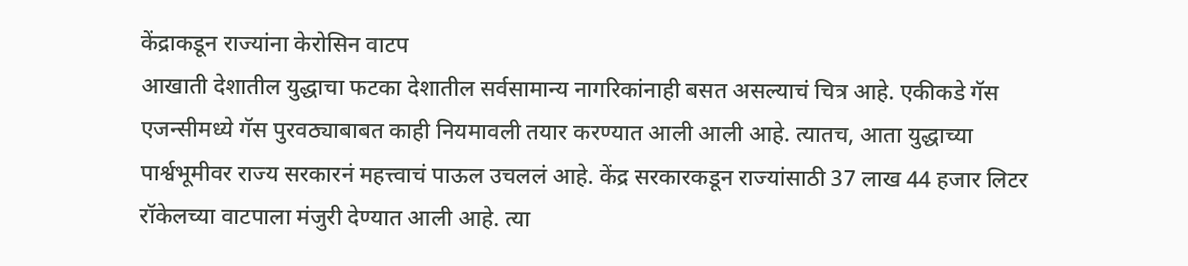केंद्राकडून राज्यांना केरोसिन वाटप
आखाती देशातील युद्धाचा फटका देशातील सर्वसामान्य नागरिकांनाही बसत असल्याचं चित्र आहे. एकीकडे गॅस एजन्सीमध्ये गॅस पुरवठ्याबाबत काही नियमावली तयार करण्यात आली आली आहे. त्यातच, आता युद्धाच्या पार्श्वभूमीवर राज्य सरकारनं महत्त्वाचं पाऊल उचललं आहे. केंद्र सरकारकडून राज्यांसाठी 37 लाख 44 हजार लिटर रॉकेलच्या वाटपाला मंजुरी देण्यात आली आहे. त्या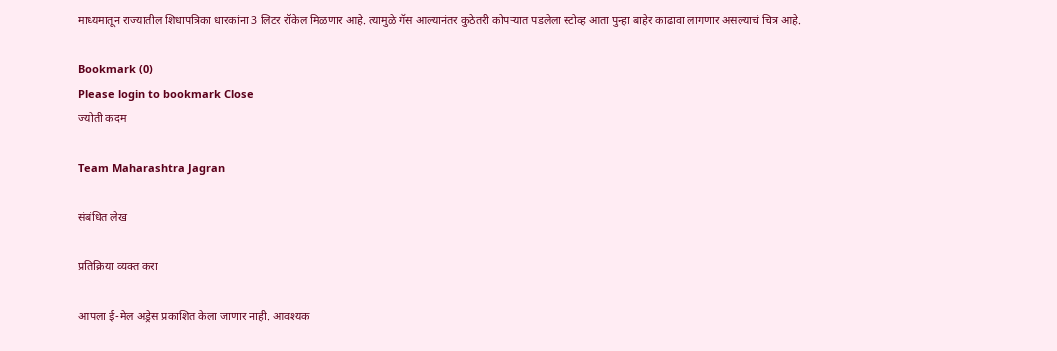माध्यमातून राज्यातील शिधापत्रिका धारकांना 3 लिटर रॉकेल मिळणार आहे. त्यामुळे गॅस आल्यानंतर कुठेतरी कोपऱ्यात पडलेला स्टोव्ह आता पुन्हा बाहेर काढावा लागणार असल्याचं चित्र आहे.

Bookmark (0)
Please login to bookmark Close
ज्योती कदम

Team Maharashtra Jagran

संबंधित लेख

प्रतिक्रिया व्यक्त करा

आपला ई-मेल अड्रेस प्रकाशित केला जाणार नाही. आवश्यक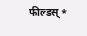फील्डस् *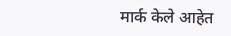मार्क केले आहेत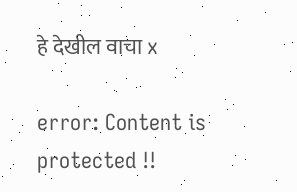हे देखील वाचा x

error: Content is protected !!